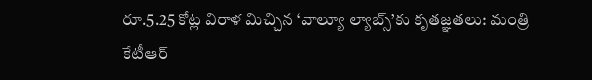రూ.5.25 కోట్ల విరాళ మిచ్చిన ‘వాల్యూ ల్యాబ్స్’కు కృతజ్ఞతలు: మంత్రి కేటీఆర్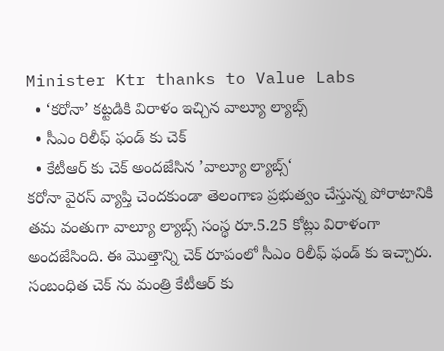Minister Ktr thanks to Value Labs
  • ‘కరోనా’ కట్టడికి విరాళం ఇచ్చిన వాల్యూ ల్యాబ్స్
  • సీఎం రిలీఫ్ ఫండ్ కు చెక్
  • కేటీఆర్ కు చెక్ అందజేసిన ’వాల్యూ ల్యాబ్స్‘
కరోనా వైరస్ వ్యాప్తి చెందకుండా తెలంగాణ ప్రభుత్వం చేస్తున్న పోరాటానికి తమ వంతుగా వాల్యూ ల్యాబ్స్ సంస్థ రూ.5.25 కోట్లు విరాళంగా అందజేసింది. ఈ మొత్తాన్ని చెక్ రూపంలో సీఎం రిలీఫ్ ఫండ్ కు ఇచ్చారు. సంబంధిత చెక్ ను మంత్రి కేటీఆర్ కు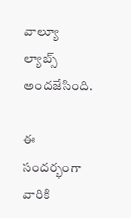వాల్యూ ల్యాబ్స్ అందజేసింది.

ఈ సందర్భంగా వారికి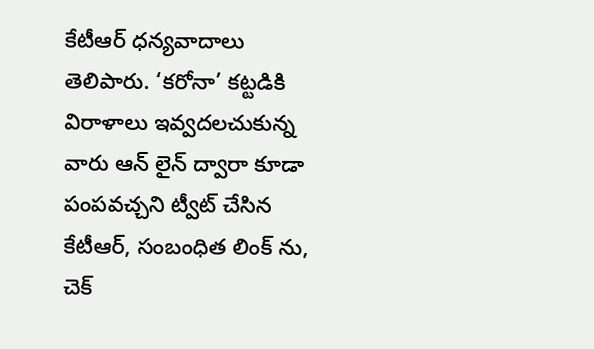కేటీఆర్ ధన్యవాదాలు తెలిపారు. ‘కరోనా’ కట్టడికి విరాళాలు ఇవ్వదలచుకున్న వారు ఆన్ లైన్ ద్వారా కూడా పంపవచ్చని ట్వీట్ చేసిన కేటీఆర్, సంబంధిత లింక్ ను, చెక్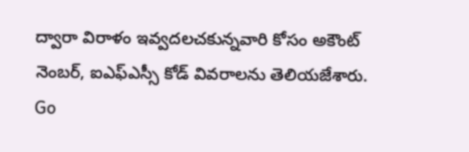ద్వారా విరాళం ఇవ్వదలచకున్నవారి కోసం అకౌంట్ నెంబర్, ఐఎఫ్ఎస్సీ కోడ్ వివరాలను తెలియజేశారు.
Go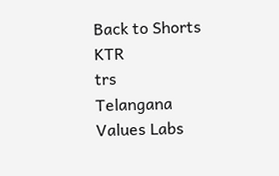Back to Shorts
KTR
trs
Telangana
Values Labs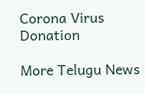Corona Virus
Donation

More Telugu News